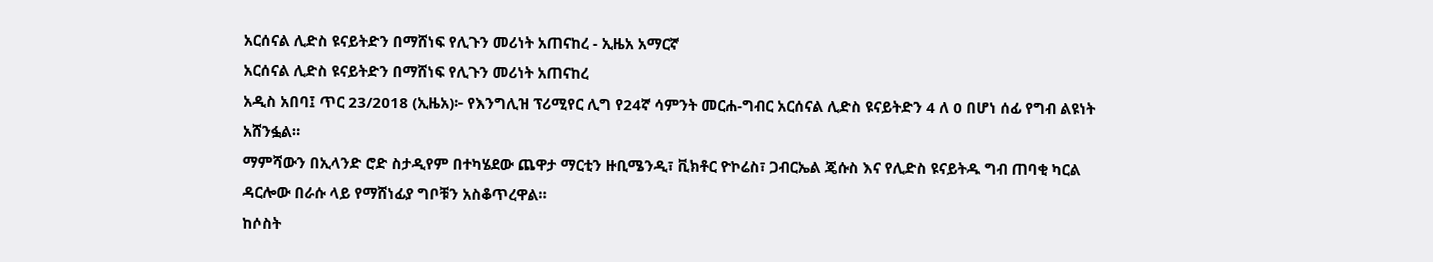አርሰናል ሊድስ ዩናይትድን በማሸነፍ የሊጉን መሪነት አጠናከረ - ኢዜአ አማርኛ
አርሰናል ሊድስ ዩናይትድን በማሸነፍ የሊጉን መሪነት አጠናከረ
አዲስ አበባ፤ ጥር 23/2018 (ኢዜአ)፦ የእንግሊዝ ፕሪሚየር ሊግ የ24ኛ ሳምንት መርሐ-ግብር አርሰናል ሊድስ ዩናይትድን 4 ለ 0 በሆነ ሰፊ የግብ ልዩነት አሸንፏል።
ማምሻውን በኢላንድ ሮድ ስታዲየም በተካሄደው ጨዋታ ማርቲን ዙቢሜንዲ፣ ቪክቶር ዮኮሬስ፣ ጋብርኤል ጄሱስ እና የሊድስ ዩናይትዱ ግብ ጠባቂ ካርል ዳርሎው በራሱ ላይ የማሸነፊያ ግቦቹን አስቆጥረዋል።
ከሶስት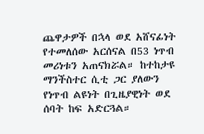ጨዋታዎች በኋላ ወደ አሸናፊነት የተመለሰው አርሰናል በ53 ነጥብ መሪነቱን አጠናክሯል። ከተከታዩ ማንችስተር ሲቲ ጋር ያለውን የነጥብ ልዩነት በጊዜያዊነት ወደ ሰባት ከፍ አድርጓል።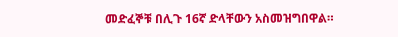መድፈኞቹ በሊጉ 16ኛ ድላቸውን አስመዝግበዋል።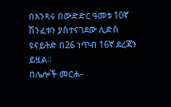በአንጻሩ በውድድር ዓመቱ 10ኛ ሽንፈቱን ያስተናገደው ሊድስ ዩናይትድ በ26 ነጥብ 16ኛ ደረጃን ይዟል።
በሌሎች መርሐ-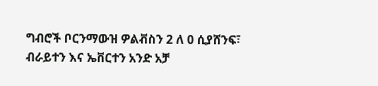ግብሮች ቦርንማውዝ ዎልቭስን 2 ለ 0 ሲያሸንፍ፣ ብራይተን እና ኤቨርተን አንድ አቻ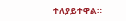ተለያይተዋል።